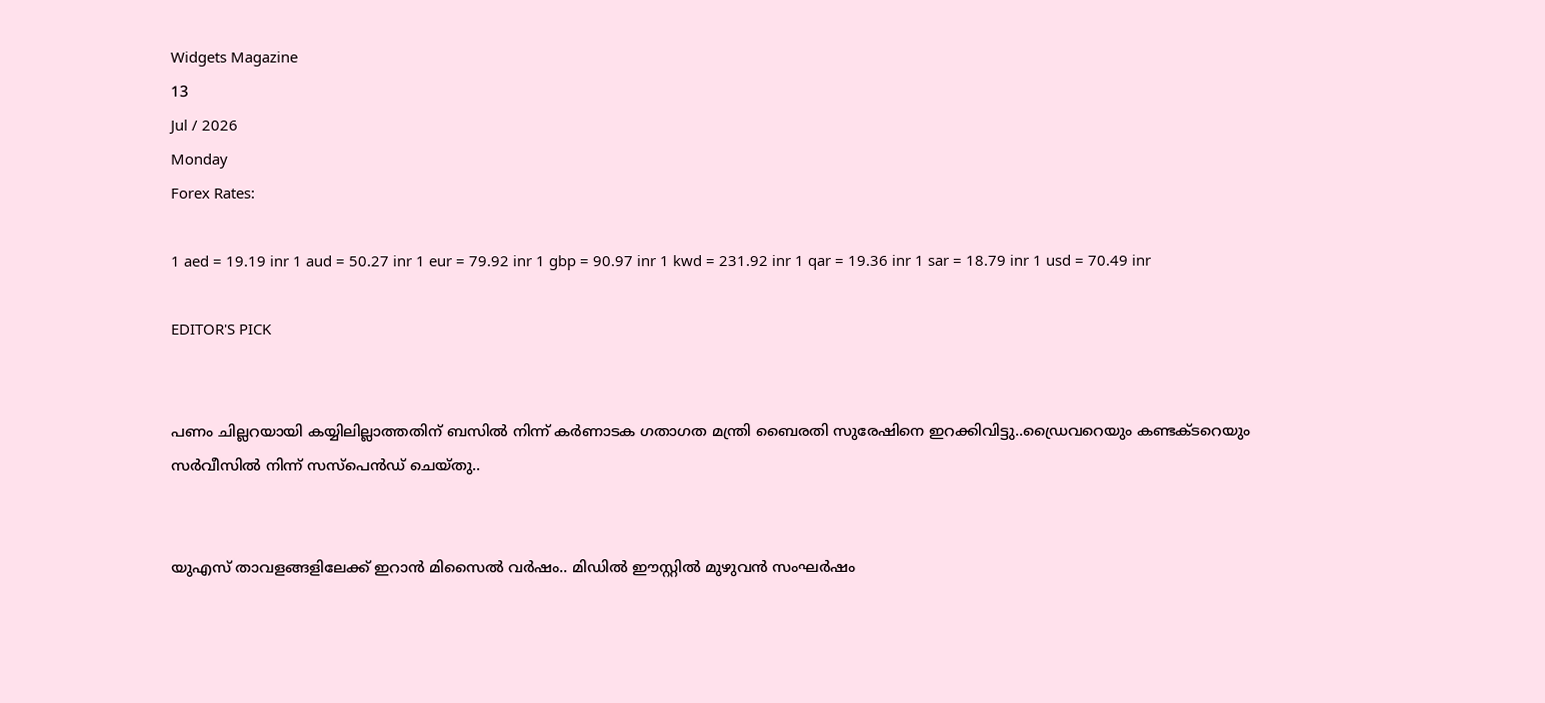Widgets Magazine
13
Jul / 2026
Monday
Forex Rates:

1 aed = 19.19 inr 1 aud = 50.27 inr 1 eur = 79.92 inr 1 gbp = 90.97 inr 1 kwd = 231.92 inr 1 qar = 19.36 inr 1 sar = 18.79 inr 1 usd = 70.49 inr

EDITOR'S PICK


പണം ചില്ലറയായി കയ്യിലില്ലാത്തതിന് ബസിൽ നിന്ന് കര്‍ണാടക ഗതാഗത മന്ത്രി ബൈരതി സുരേഷിനെ ഇറക്കിവിട്ടു..ഡ്രൈവറെയും കണ്ടക്ടറെയും സര്‍വീസില്‍ നിന്ന് സസ്‌പെന്‍ഡ് ചെയ്തു..


യുഎസ് താവളങ്ങളിലേക്ക് ഇറാൻ മിസൈൽ വർഷം.. മിഡിൽ ഈസ്റ്റിൽ മുഴുവൻ സംഘർഷം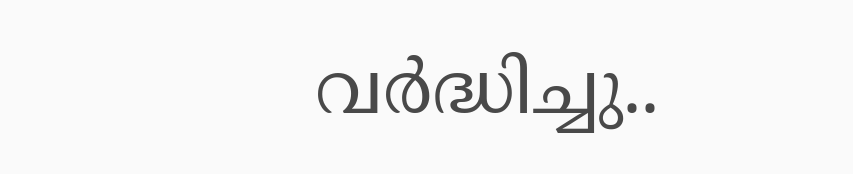വർദ്ധിച്ചു..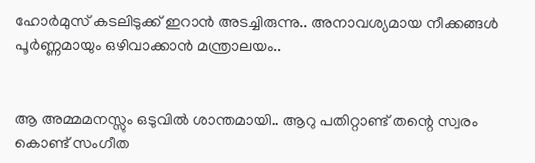ഹോർമുസ് കടലിടുക്ക് ഇറാൻ അടച്ചിരുന്നു.. അനാവശ്യമായ നീക്കങ്ങൾ പൂർണ്ണമായും ഒഴിവാക്കാൻ മന്ത്രാലയം..


ആ അമ്മമനസ്സും ഒടുവിൽ ശാന്തമായി.. ആറു പതിറ്റാണ്ട് തന്റെ സ്വരം കൊണ്ട് സംഗീത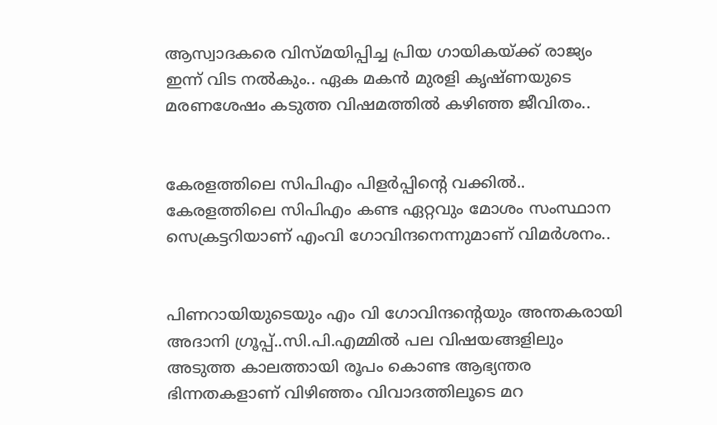ആസ്വാദകരെ വിസ്മയിപ്പിച്ച പ്രിയ ഗായികയ്ക്ക് രാജ്യം ഇന്ന് വിട നൽകും.. ഏക മകൻ മുരളി കൃഷ്ണയുടെ മരണശേഷം കടുത്ത വിഷമത്തിൽ കഴിഞ്ഞ ജീവിതം..


കേരളത്തിലെ സിപിഎം പിളര്‍പ്പിന്റെ വക്കില്‍.. കേരളത്തിലെ സിപിഎം കണ്ട ഏറ്റവും മോശം സംസ്ഥാന സെക്രട്ടറിയാണ് എംവി ഗോവിന്ദനെന്നുമാണ് വിമര്‍ശനം..


പിണറായിയുടെയും എം വി ഗോവിന്ദന്റെയും അന്തകരായി അദാനി ഗ്രൂപ്പ്..സി.പി.എമ്മിൽ പല വിഷയങ്ങളിലും അടുത്ത കാലത്തായി രൂപം കൊണ്ട ആഭ്യന്തര ഭിന്നതകളാണ് വിഴിഞ്ഞം വിവാദത്തിലൂടെ മറ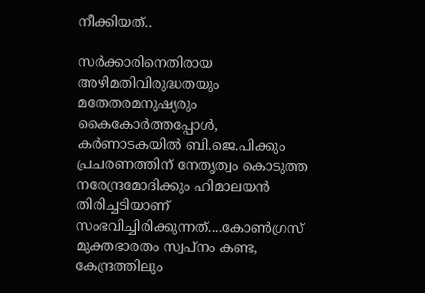നീക്കിയത്..

സര്‍ക്കാരിനെതിരായ അഴിമതിവിരുദ്ധതയും മതേതരമനുഷ്യരും കൈകോര്‍ത്തപ്പോള്‍, കര്‍ണാടകയില്‍ ബി.ജെ.പിക്കും പ്രചരണത്തിന് നേതൃത്വം കൊടുത്ത നരേന്ദ്രമോദിക്കും ഹിമാലയന്‍ തിരിച്ചടിയാണ് സംഭവിച്ചിരിക്കുന്നത്....കോണ്‍ഗ്രസ് മുക്തഭാരതം സ്വപ്‌നം കണ്ട, കേന്ദ്രത്തിലും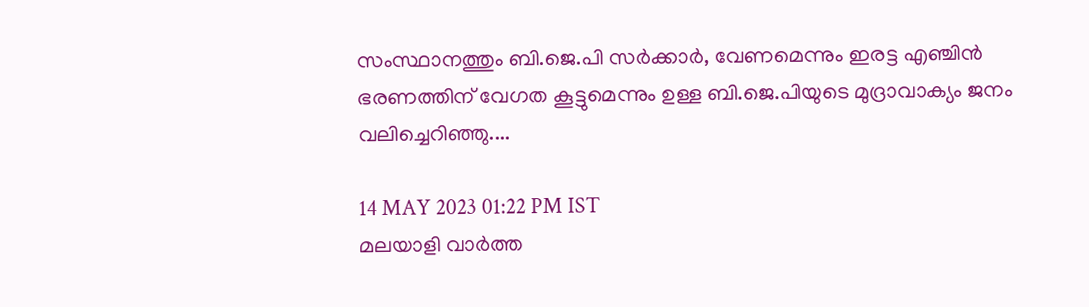സംസ്ഥാനത്തും ബി.ജെ.പി സര്‍ക്കാര്‍, വേണമെന്നും ഇരട്ട എഞ്ചിന്‍ ഭരണത്തിന് വേഗത കൂട്ടുമെന്നും ഉള്ള ബി.ജെ.പിയുടെ മുദ്രാവാക്യം ജനം വലിച്ചെറിഞ്ഞു....

14 MAY 2023 01:22 PM IST
മലയാളി വാര്‍ത്ത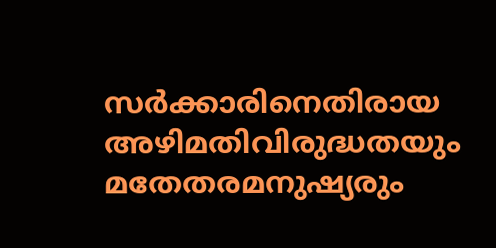സര്‍ക്കാരിനെതിരായ അഴിമതിവിരുദ്ധതയും മതേതരമനുഷ്യരും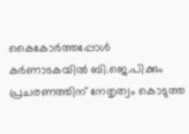കൈകോര്‍ത്തപ്പോള്‍ കര്‍ണാടകയില്‍ ബി.ജെ.പിക്കും പ്രചരണത്തിന് നേതൃത്വം കൊടുത്ത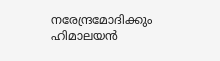നരേന്ദ്രമോദിക്കും ഹിമാലയന്‍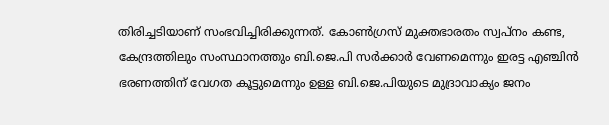തിരിച്ചടിയാണ് സംഭവിച്ചിരിക്കുന്നത്. കോണ്‍ഗ്രസ് മുക്തഭാരതം സ്വപ്‌നം കണ്ട, കേന്ദ്രത്തിലും സംസ്ഥാനത്തും ബി.ജെ.പി സര്‍ക്കാര്‍ വേണമെന്നും ഇരട്ട എഞ്ചിന്‍ ഭരണത്തിന് വേഗത കൂട്ടുമെന്നും ഉള്ള ബി.ജെ.പിയുടെ മുദ്രാവാക്യം ജനം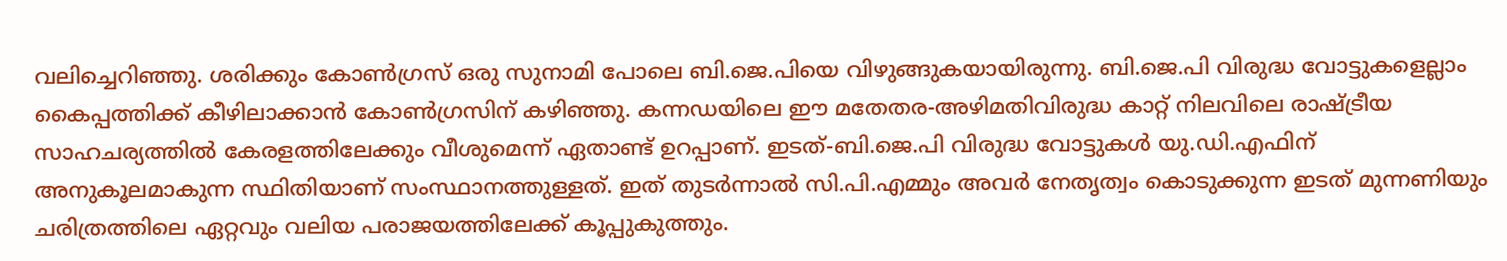വലിച്ചെറിഞ്ഞു. ശരിക്കും കോണ്‍ഗ്രസ് ഒരു സുനാമി പോലെ ബി.ജെ.പിയെ വിഴുങ്ങുകയായിരുന്നു. ബി.ജെ.പി വിരുദ്ധ വോട്ടുകളെല്ലാം കൈപ്പത്തിക്ക് കീഴിലാക്കാന്‍ കോണ്‍ഗ്രസിന് കഴിഞ്ഞു. കന്നഡയിലെ ഈ മതേതര-അഴിമതിവിരുദ്ധ കാറ്റ് നിലവിലെ രാഷ്ട്രീയ സാഹചര്യത്തില്‍ കേരളത്തിലേക്കും വീശുമെന്ന് ഏതാണ്ട് ഉറപ്പാണ്. ഇടത്-ബി.ജെ.പി വിരുദ്ധ വോട്ടുകള്‍ യു.ഡി.എഫിന് അനുകൂലമാകുന്ന സ്ഥിതിയാണ് സംസ്ഥാനത്തുള്ളത്. ഇത് തുടര്‍ന്നാല്‍ സി.പി.എമ്മും അവര്‍ നേതൃത്വം കൊടുക്കുന്ന ഇടത് മുന്നണിയും ചരിത്രത്തിലെ ഏറ്റവും വലിയ പരാജയത്തിലേക്ക് കൂപ്പുകുത്തും.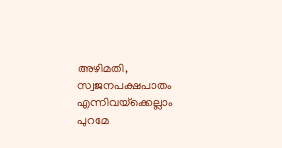അഴിമതി, സ്വജനപക്ഷപാതം എന്നിവയ്‌ക്കെല്ലാം പുറമേ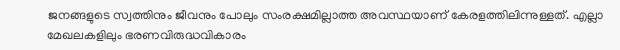ജനങ്ങളുടെ സ്വത്തിനും ജീവനും പോലും സംരക്ഷമില്ലാത്ത അവസ്ഥയാണ് കേരളത്തിലിന്നുള്ളത്. എല്ലാ മേഖലകളിലും ഭരണവിരുദ്ധവികാരം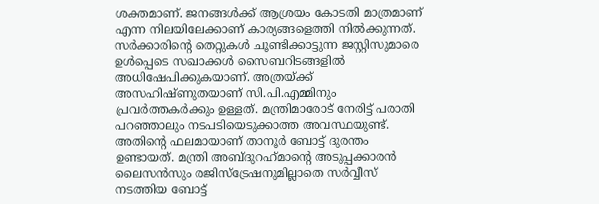ശക്തമാണ്. ജനങ്ങള്‍ക്ക് ആശ്രയം കോടതി മാത്രമാണ് എന്ന നിലയിലേക്കാണ് കാര്യങ്ങളെത്തി നില്‍ക്കുന്നത്. സര്‍ക്കാരിന്റെ തെറ്റുകള്‍ ചൂണ്ടിക്കാട്ടുന്ന ജസ്റ്റിസുമാരെ ഉള്‍പ്പെടെ സഖാക്കള്‍ സൈബറിടങ്ങളില്‍ അധിഷേപിക്കുകയാണ്. അത്രയ്ക്ക് അസഹിഷ്ണുതയാണ് സി.പി.എമ്മിനും പ്രവര്‍ത്തകര്‍ക്കും ഉള്ളത്. മന്ത്രിമാരോട് നേരിട്ട് പരാതി പറഞ്ഞാലും നടപടിയെടുക്കാത്ത അവസ്ഥയുണ്ട്. അതിന്റെ ഫലമായാണ് താനൂര്‍ ബോട്ട് ദുരന്തം ഉണ്ടായത്. മന്ത്രി അബ്ദുറഹ്‌മാന്റെ അടുപ്പക്കാരന്‍ ലൈസന്‍സും രജിസ്‌ട്രേഷനുമില്ലാതെ സര്‍വ്വീസ് നടത്തിയ ബോട്ട്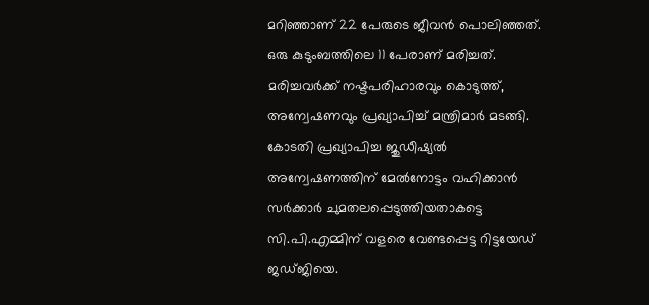മറിഞ്ഞാണ് 22 പേരുടെ ജീവന്‍ പൊലിഞ്ഞത്. ഒരു കുടുംബത്തിലെ 11 പേരാണ് മരിച്ചത്. മരിച്ചവര്‍ക്ക് നഷ്ടപരിഹാരവും കൊടുത്ത്, അന്വേഷണവും പ്രഖ്യാപിച്ച് മന്ത്രിമാര്‍ മടങ്ങി. കോടതി പ്രഖ്യാപിച്ച ജുഡീഷ്യല്‍ അന്വേഷണത്തിന് മേല്‍നോട്ടം വഹിക്കാന്‍ സര്‍ക്കാര്‍ ചുമതലപ്പെടുത്തിയതാകട്ടെ സി.പി.എമ്മിന് വളരെ വേണ്ടപ്പെട്ട റിട്ടയേഡ് ജഡ്ജിയെ.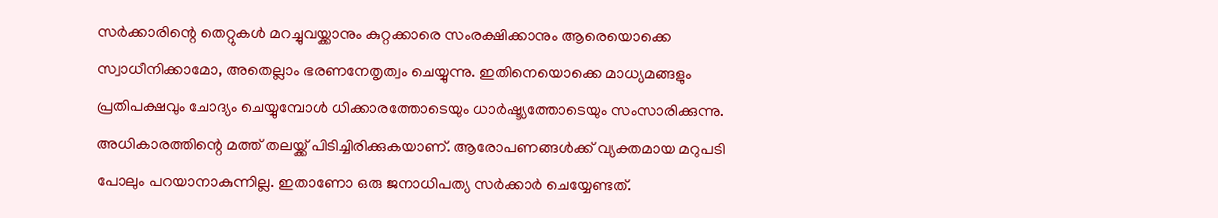സര്‍ക്കാരിന്റെ തെറ്റുകള്‍ മറച്ചുവയ്ക്കാനും കുറ്റക്കാരെ സംരക്ഷിക്കാനും ആരെയൊക്കെ സ്വാധീനിക്കാമോ, അതെല്ലാം ഭരണനേതൃത്വം ചെയ്യുന്നു. ഇതിനെയൊക്കെ മാധ്യമങ്ങളും പ്രതിപക്ഷവും ചോദ്യം ചെയ്യുമ്പോള്‍ ധിക്കാരത്തോടെയും ധാര്‍ഷ്ട്യത്തോടെയും സംസാരിക്കുന്നു. അധികാരത്തിന്റെ മത്ത് തലയ്ക്ക് പിടിച്ചിരിക്കുകയാണ്. ആരോപണങ്ങള്‍ക്ക് വ്യക്തമായ മറുപടി പോലും പറയാനാകുന്നില്ല. ഇതാണോ ഒരു ജനാധിപത്യ സര്‍ക്കാര്‍ ചെയ്യേണ്ടത്.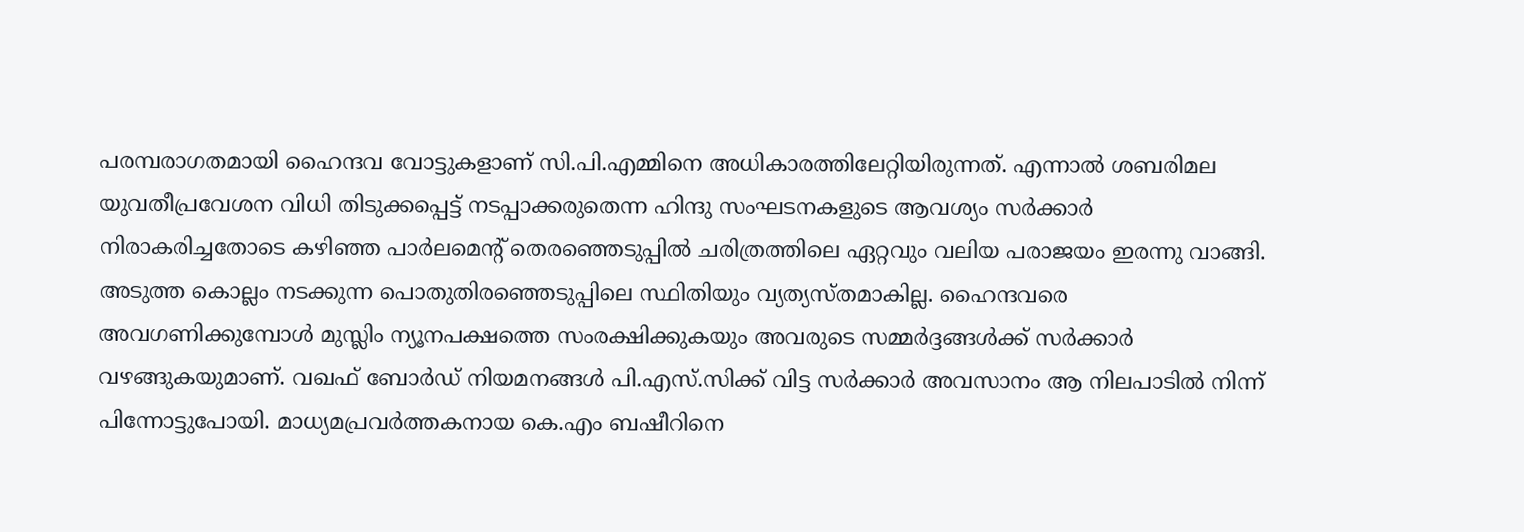പരമ്പരാഗതമായി ഹൈന്ദവ വോട്ടുകളാണ് സി.പി.എമ്മിനെ അധികാരത്തിലേറ്റിയിരുന്നത്. എന്നാല്‍ ശബരിമല യുവതീപ്രവേശന വിധി തിടുക്കപ്പെട്ട് നടപ്പാക്കരുതെന്ന ഹിന്ദു സംഘടനകളുടെ ആവശ്യം സര്‍ക്കാര്‍ നിരാകരിച്ചതോടെ കഴിഞ്ഞ പാര്‍ലമെന്റ് തെരഞ്ഞെടുപ്പില്‍ ചരിത്രത്തിലെ ഏറ്റവും വലിയ പരാജയം ഇരന്നു വാങ്ങി. അടുത്ത കൊല്ലം നടക്കുന്ന പൊതുതിരഞ്ഞെടുപ്പിലെ സ്ഥിതിയും വ്യത്യസ്തമാകില്ല. ഹൈന്ദവരെ അവഗണിക്കുമ്പോള്‍ മുസ്ലിം ന്യൂനപക്ഷത്തെ സംരക്ഷിക്കുകയും അവരുടെ സമ്മര്‍ദ്ദങ്ങള്‍ക്ക് സര്‍ക്കാര്‍ വഴങ്ങുകയുമാണ്. വഖഫ് ബോര്‍ഡ് നിയമനങ്ങള്‍ പി.എസ്.സിക്ക് വിട്ട സര്‍ക്കാര്‍ അവസാനം ആ നിലപാടില്‍ നിന്ന് പിന്നോട്ടുപോയി. മാധ്യമപ്രവര്‍ത്തകനായ കെ.എം ബഷീറിനെ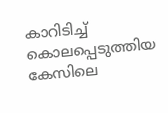കാറിടിച്ച് കൊലപ്പെടുത്തിയ കേസിലെ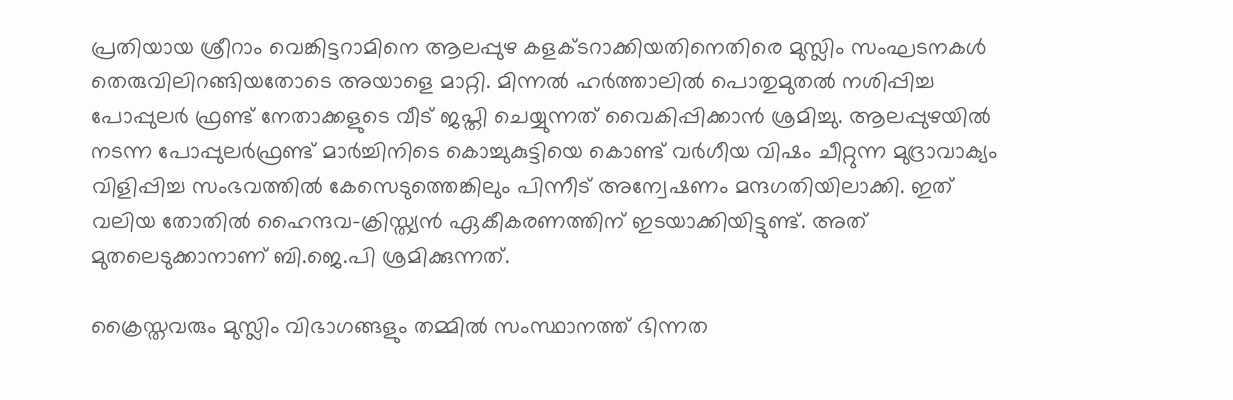പ്രതിയായ ശ്രീറാം വെങ്കിട്ടറാമിനെ ആലപ്പുഴ കളക്ടറാക്കിയതിനെതിരെ മുസ്ലിം സംഘടനകള്‍ തെരുവിലിറങ്ങിയതോടെ അയാളെ മാറ്റി. മിന്നല്‍ ഹര്‍ത്താലില്‍ പൊതുമുതല്‍ നശിപ്പിച്ച പോപ്പുലര്‍ ഫ്രണ്ട് നേതാക്കളുടെ വീട് ജപ്തി ചെയ്യുന്നത് വൈകിപ്പിക്കാന്‍ ശ്രമിച്ചു. ആലപ്പുഴയില്‍ നടന്ന പോപ്പുലര്‍ഫ്രണ്ട് മാര്‍ച്ചിനിടെ കൊച്ചുകുട്ടിയെ കൊണ്ട് വര്‍ഗീയ വിഷം ചീറ്റുന്ന മുദ്രാവാക്യം വിളിപ്പിച്ച സംഭവത്തില്‍ കേസെടുത്തെങ്കിലും പിന്നീട് അന്വേഷണം മന്ദഗതിയിലാക്കി. ഇത് വലിയ തോതില്‍ ഹൈന്ദവ-ക്രിസ്ത്യന്‍ ഏകീകരണത്തിന് ഇടയാക്കിയിട്ടുണ്ട്. അത് മുതലെടുക്കാനാണ് ബി.ജെ.പി ശ്രമിക്കുന്നത്.

ക്രൈസ്തവരും മുസ്ലിം വിഭാഗങ്ങളും തമ്മില്‍ സംസ്ഥാനത്ത് ഭിന്നത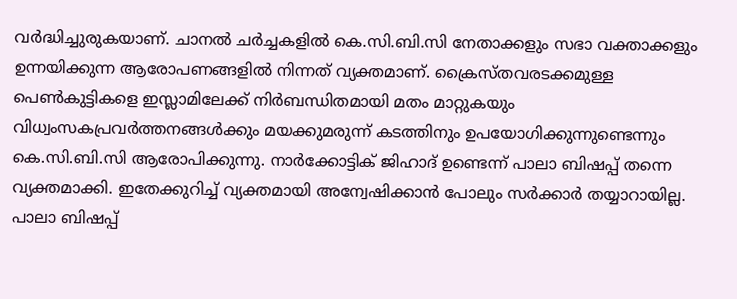വര്‍ദ്ധിച്ചുരുകയാണ്. ചാനല്‍ ചര്‍ച്ചകളില്‍ കെ.സി.ബി.സി നേതാക്കളും സഭാ വക്താക്കളും ഉന്നയിക്കുന്ന ആരോപണങ്ങളില്‍ നിന്നത് വ്യക്തമാണ്. ക്രൈസ്തവരടക്കമുള്ള പെണ്‍കുട്ടികളെ ഇസ്ലാമിലേക്ക് നിര്‍ബന്ധിതമായി മതം മാറ്റുകയും വിധ്വംസകപ്രവര്‍ത്തനങ്ങള്‍ക്കും മയക്കുമരുന്ന് കടത്തിനും ഉപയോഗിക്കുന്നുണ്ടെന്നും കെ.സി.ബി.സി ആരോപിക്കുന്നു. നാര്‍ക്കോട്ടിക് ജിഹാദ് ഉണ്ടെന്ന് പാലാ ബിഷപ്പ് തന്നെ വ്യക്തമാക്കി. ഇതേക്കുറിച്ച് വ്യക്തമായി അന്വേഷിക്കാന്‍ പോലും സര്‍ക്കാര്‍ തയ്യാറായില്ല. പാലാ ബിഷപ്പ്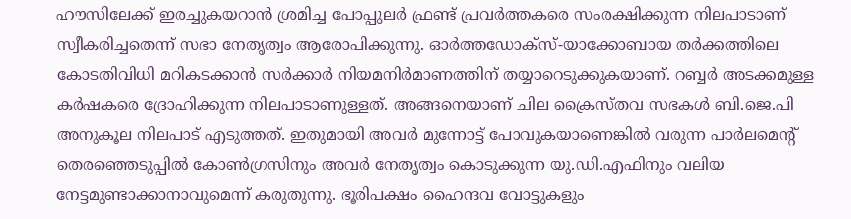ഹൗസിലേക്ക് ഇരച്ചുകയറാന്‍ ശ്രമിച്ച പോപ്പുലര്‍ ഫ്രണ്ട് പ്രവര്‍ത്തകരെ സംരക്ഷിക്കുന്ന നിലപാടാണ് സ്വീകരിച്ചതെന്ന് സഭാ നേതൃത്വം ആരോപിക്കുന്നു. ഓര്‍ത്തഡോക്‌സ്-യാക്കോബായ തര്‍ക്കത്തിലെ കോടതിവിധി മറികടക്കാന്‍ സര്‍ക്കാര്‍ നിയമനിര്‍മാണത്തിന് തയ്യാറെടുക്കുകയാണ്. റബ്ബര്‍ അടക്കമുള്ള കര്‍ഷകരെ ദ്രോഹിക്കുന്ന നിലപാടാണുള്ളത്. അങ്ങനെയാണ് ചില ക്രൈസ്തവ സഭകള്‍ ബി.ജെ.പി അനുകൂല നിലപാട് എടുത്തത്. ഇതുമായി അവര്‍ മുന്നോട്ട് പോവുകയാണെങ്കില്‍ വരുന്ന പാര്‍ലമെന്റ് തെരഞ്ഞെടുപ്പില്‍ കോണ്‍ഗ്രസിനും അവര്‍ നേതൃത്വം കൊടുക്കുന്ന യു.ഡി.എഫിനും വലിയ നേട്ടമുണ്ടാക്കാനാവുമെന്ന് കരുതുന്നു. ഭൂരിപക്ഷം ഹൈന്ദവ വോട്ടുകളും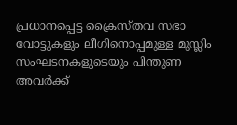പ്രധാനപ്പെട്ട ക്രൈസ്തവ സഭാ വോട്ടുകളും ലീഗിനൊപ്പമുള്ള മുസ്ലിം സംഘടനകളുടെയും പിന്തുണ അവര്‍ക്ക്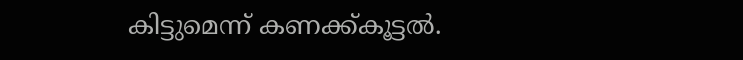കിട്ടുമെന്ന് കണക്ക്കൂട്ടല്‍.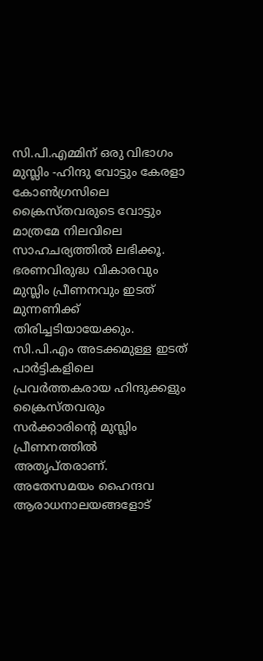സി.പി.എമ്മിന് ഒരു വിഭാഗം മുസ്ലിം -ഹിന്ദു വോട്ടും കേരളാ കോണ്‍ഗ്രസിലെ ക്രൈസ്തവരുടെ വോട്ടും മാത്രമേ നിലവിലെ സാഹചര്യത്തില്‍ ലഭിക്കൂ. ഭരണവിരുദ്ധ വികാരവും മുസ്ലിം പ്രീണനവും ഇടത് മുന്നണിക്ക് തിരിച്ചടിയായേക്കും. സി.പി.എം അടക്കമുള്ള ഇടത് പാര്‍ട്ടികളിലെ പ്രവര്‍ത്തകരായ ഹിന്ദുക്കളും ക്രൈസ്തവരും സര്‍ക്കാരിന്റെ മുസ്ലിം പ്രീണനത്തില്‍ അതൃപ്തരാണ്. അതേസമയം ഹൈന്ദവ ആരാധനാലയങ്ങളോട്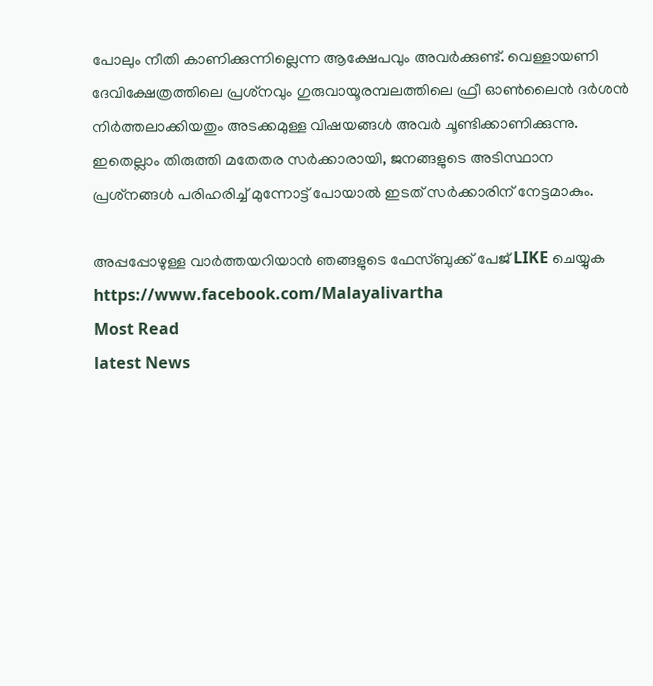പോലും നീതി കാണിക്കുന്നില്ലെന്ന ആക്ഷേപവും അവര്‍ക്കുണ്ട്. വെള്ളായണി ദേവിക്ഷേത്രത്തിലെ പ്രശ്‌നവും ഗുരുവായൂരമ്പലത്തിലെ ഫ്രീ ഓണ്‍ലൈന്‍ ദര്‍ശന്‍ നിര്‍ത്തലാക്കിയതും അടക്കമുള്ള വിഷയങ്ങള്‍ അവര്‍ ചൂണ്ടിക്കാണിക്കുന്നു. ഇതെല്ലാം തിരുത്തി മതേതര സര്‍ക്കാരായി, ജനങ്ങളുടെ അടിസ്ഥാന പ്രശ്‌നങ്ങള്‍ പരിഹരിച്ച് മുന്നോട്ട് പോയാല്‍ ഇടത് സര്‍ക്കാരിന് നേട്ടമാകും.

അപ്പപ്പോഴുള്ള വാര്‍ത്തയറിയാന്‍ ഞങ്ങളുടെ ഫേസ്‌ബുക്ക്‌ പേജ് LIKE ചെയ്യുക
https://www.facebook.com/Malayalivartha
Most Read
latest News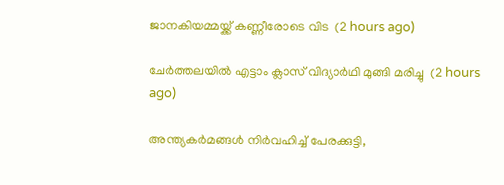ജാനകിയമ്മയ്ക്ക് കണ്ണീരോടെ വിട  (2 hours ago)

ചേര്‍ത്തലയില്‍ എട്ടാം ക്ലാസ് വിദ്യാര്‍ഥി മുങ്ങി മരിച്ചു  (2 hours ago)

അന്ത്യകർമങ്ങൾ നിർവഹിച്ച് പേരക്കുട്ടി,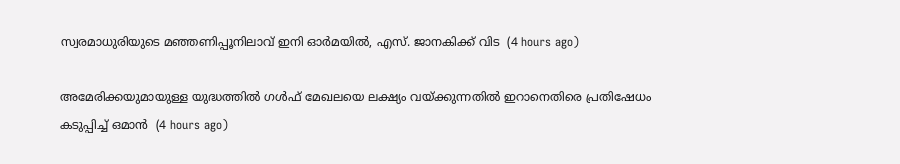സ്വരമാധുരിയുടെ മഞ്ഞണിപ്പൂനിലാവ് ഇനി ഓർമയിൽ, എസ്. ജാനകിക്ക് വിട  (4 hours ago)

അമേരിക്കയുമായുള്ള യുദ്ധത്തിൽ ഗൾഫ് മേഖലയെ ലക്ഷ്യം വയ്ക്കുന്നതിൽ ഇറാനെതിരെ പ്രതിഷേധം കടുപ്പിച്ച് ഒമാൻ  (4 hours ago)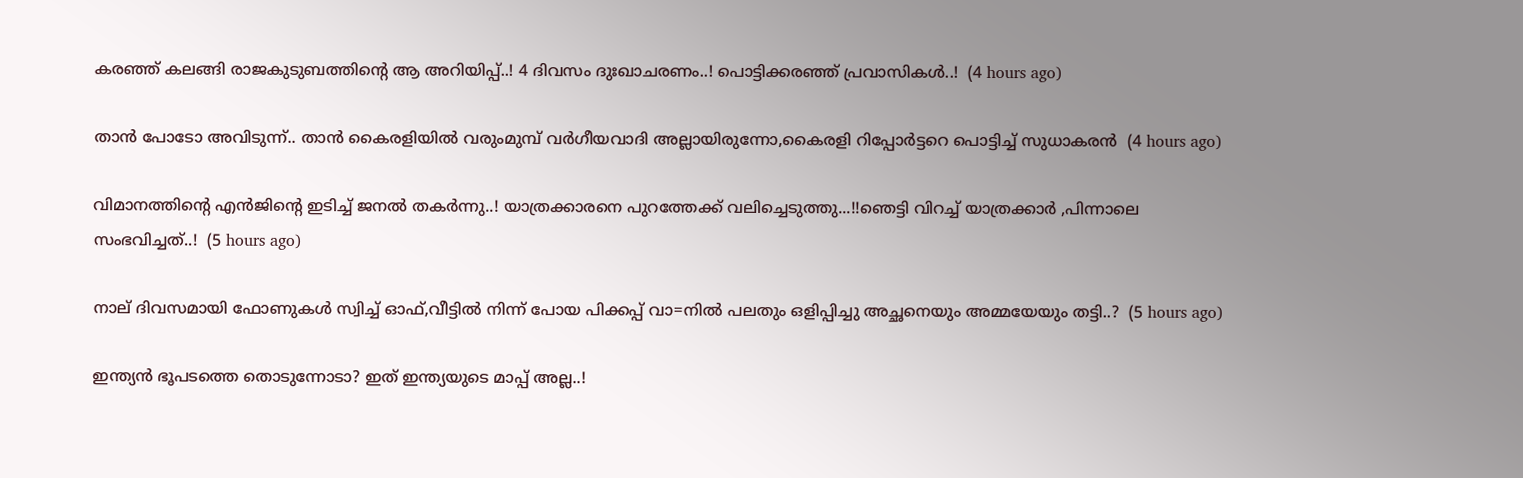കരഞ്ഞ് കലങ്ങി രാജകുടുബത്തിന്റെ ആ അറിയിപ്പ്..! 4 ദിവസം ദുഃഖാചരണം..! പൊട്ടിക്കരഞ്ഞ് പ്രവാസികൾ..!  (4 hours ago)

താൻ പോടോ അവിടുന്ന്.. താൻ കൈരളിയിൽ വരുംമുമ്പ് വർഗീയവാദി അല്ലായിരുന്നോ,കൈരളി റിപ്പോർട്ടറെ പൊട്ടിച്ച് സുധാകരൻ  (4 hours ago)

വിമാനത്തിന്റെ എന്‍ജിന്റെ ഇടിച്ച് ജനൽ തകർന്നു..! യാത്രക്കാരനെ പുറത്തേക്ക് വലിച്ചെടുത്തു...!!ഞെട്ടി വിറച്ച് യാത്രക്കാർ ,പിന്നാലെ സംഭവിച്ചത്..!  (5 hours ago)

നാല് ദിവസമായി ഫോണുകൾ സ്വിച്ച് ഓഫ്,വീട്ടില്‍ നിന്ന് പോയ പിക്കപ്പ് വാ=നിൽ പലതും ഒളിപ്പിച്ചു അച്ഛനെയും അമ്മയേയും തട്ടി..?  (5 hours ago)

ഇന്ത്യൻ ഭൂപടത്തെ തൊടുന്നോടാ? ഇത് ഇന്ത്യയുടെ മാപ്പ് അല്ല..!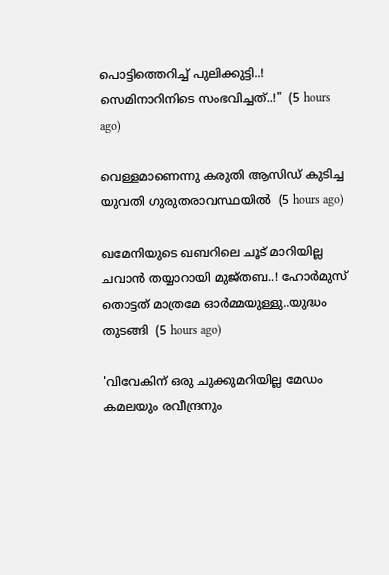പൊട്ടിത്തെറിച്ച് പുലിക്കുട്ടി..! സെമിനാറിനിടെ സംഭവിച്ചത്..!"  (5 hours ago)

വെള്ളമാണെന്നു കരുതി ആസിഡ് കുടിച്ച യുവതി ഗുരുതരാവസ്ഥയില്‍  (5 hours ago)

ഖമേനിയുടെ ഖബറിലെ ചൂട് മാറിയില്ല ചവാൻ തയ്യാറായി മുജ്തബ..! ഹോര്‍മുസ് തൊട്ടത് മാത്രമേ ഓർമ്മയുള്ളു..യുദ്ധം തുടങ്ങി  (5 hours ago)

'വിവേകിന് ഒരു ചുക്കുമറിയില്ല മേഡം കമലയും രവീന്ദ്രനും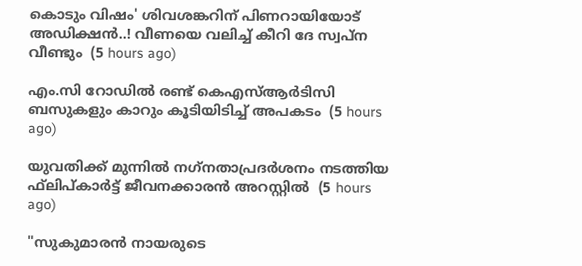കൊടും വിഷം' ശിവശങ്കറിന് പിണറായിയോട് അഡിക്ഷൻ..! വീണയെ വലിച്ച് കീറി ദേ സ്വപ്ന വീണ്ടും  (5 hours ago)

എം.സി റോഡില്‍ രണ്ട് കെഎസ്ആര്‍ടിസി ബസുകളും കാറും കൂടിയിടിച്ച് അപകടം  (5 hours ago)

യുവതിക്ക് മുന്നില്‍ നഗ്‌നതാപ്രദര്‍ശനം നടത്തിയ ഫ്‌ലിപ്കാര്‍ട്ട് ജീവനക്കാരന്‍ അറസ്റ്റില്‍  (5 hours ago)

"സുകുമാരൻ നായരുടെ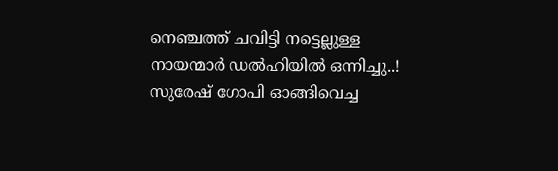നെഞ്ചത്ത് ചവിട്ടി നട്ടെല്ലുള്ള നായന്മാർ ഡൽഹിയിൽ ഒന്നിച്ചു..! സുരേഷ് ഗോപി ഓങ്ങിവെച്ച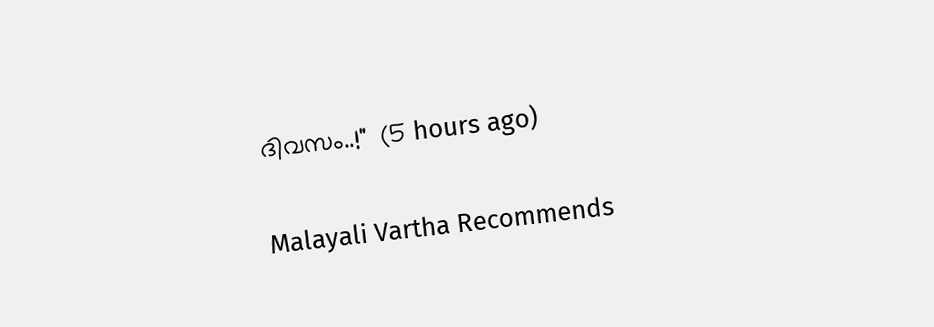ദിവസം..!"  (5 hours ago)

Malayali Vartha Recommends